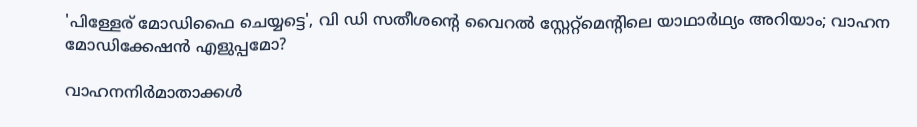'പിള്ളേര് മോഡിഫൈ ചെയ്യട്ടെ', വി ഡി സതീശന്റെ വൈറല്‍ സ്റ്റേറ്റ്‌മെന്റിലെ യാഥാര്‍ഥ്യം അറിയാം; വാഹന മോഡിക്കേഷന്‍ എളുപ്പമോ?

വാഹനനിർമാതാക്കൾ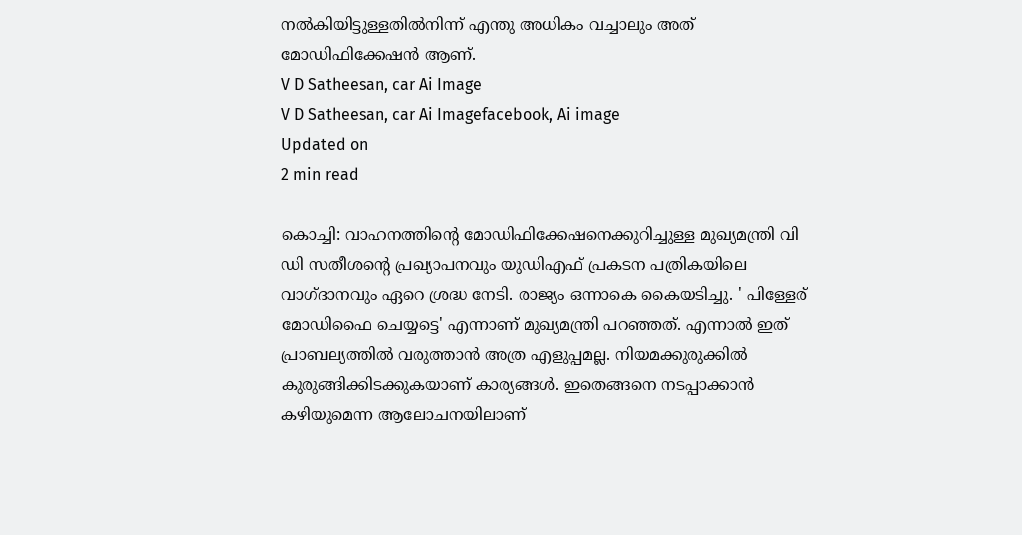നൽകിയിട്ടുള്ളതിൽനിന്ന് എന്തു അധികം വച്ചാലും അത് മോഡിഫിക്കേഷൻ ആണ്.
V D Satheesan, car Ai Image
V D Satheesan, car Ai Imagefacebook, Ai image
Updated on
2 min read

കൊച്ചി: വാഹനത്തിന്റെ മോഡിഫിക്കേഷനെക്കുറിച്ചുള്ള മുഖ്യമന്ത്രി വി ഡി സതീശന്റെ പ്രഖ്യാപനവും യുഡിഎഫ് പ്രകടന പത്രികയിലെ വാഗ്ദാനവും ഏറെ ശ്രദ്ധ നേടി. രാജ്യം ഒന്നാകെ കൈയടിച്ചു. ' പിള്ളേര് മോഡിഫൈ ചെയ്യട്ടെ' എന്നാണ് മുഖ്യമന്ത്രി പറഞ്ഞത്. എന്നാല്‍ ഇത് പ്രാബല്യത്തില്‍ വരുത്താന്‍ അത്ര എളുപ്പമല്ല. നിയമക്കുരുക്കില്‍ കുരുങ്ങിക്കിടക്കുകയാണ് കാര്യങ്ങള്‍. ഇതെങ്ങനെ നടപ്പാക്കാന്‍ കഴിയുമെന്ന ആലോചനയിലാണ്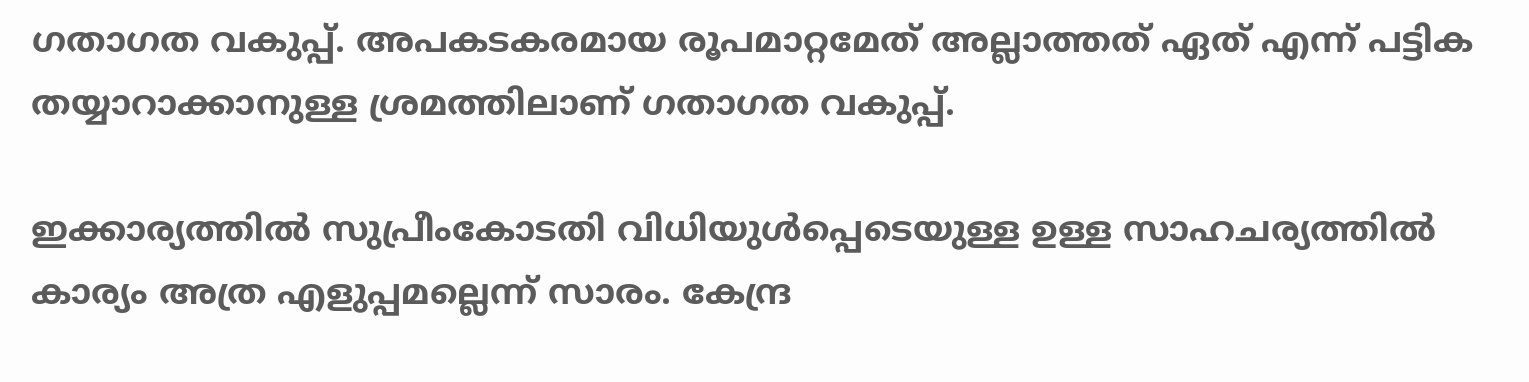ഗതാഗത വകുപ്പ്. അപകടകരമായ രൂപമാറ്റമേത് അല്ലാത്തത് ഏത് എന്ന് പട്ടിക തയ്യാറാക്കാനുള്ള ശ്രമത്തിലാണ് ഗതാഗത വകുപ്പ്.

ഇക്കാര്യത്തില്‍ സുപ്രീംകോടതി വിധിയുള്‍പ്പെടെയുള്ള ഉള്ള സാഹചര്യത്തില്‍ കാര്യം അത്ര എളുപ്പമല്ലെന്ന് സാരം. കേന്ദ്ര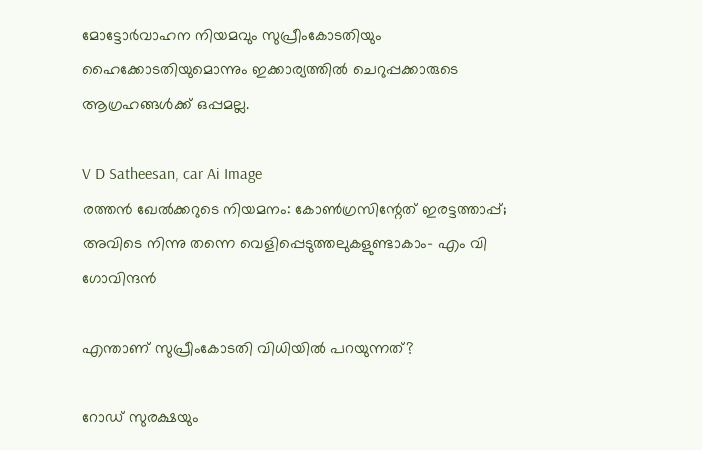മോട്ടോര്‍വാഹന നിയമവും സുപ്രീംകോടതിയും ഹൈക്കോടതിയുമൊന്നും ഇക്കാര്യത്തില്‍ ചെറുപ്പക്കാരുടെ ആഗ്രഹങ്ങള്‍ക്ക് ഒപ്പമല്ല.

V D Satheesan, car Ai Image
രത്തന്‍ ഖേല്‍ക്കറുടെ നിയമനം: കോണ്‍ഗ്രസിന്റേത് ഇരട്ടത്താപ്പ്; അവിടെ നിന്നു തന്നെ വെളിപ്പെടുത്തലുകളുണ്ടാകാം- എം വി ഗോവിന്ദന്‍

എന്താണ് സുപ്രീംകോടതി വിധിയില്‍ പറയുന്നത്?

റോഡ് സുരക്ഷയും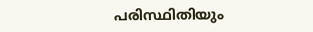പരിസ്ഥിതിയും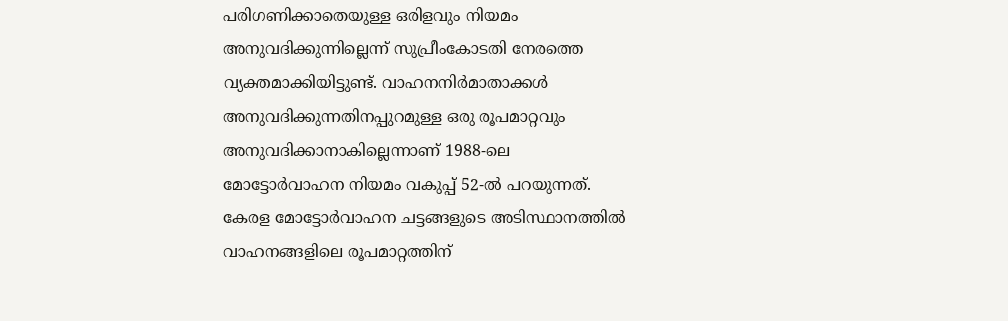പരിഗണിക്കാതെയുള്ള ഒരിളവും നിയമം അനുവദിക്കുന്നില്ലെന്ന് സുപ്രീംകോടതി നേരത്തെ വ്യക്തമാക്കിയിട്ടുണ്ട്. വാഹനനിര്‍മാതാക്കള്‍ അനുവദിക്കുന്നതിനപ്പുറമുള്ള ഒരു രൂപമാറ്റവും അനുവദിക്കാനാകില്ലെന്നാണ് 1988-ലെ മോട്ടോര്‍വാഹന നിയമം വകുപ്പ് 52-ല്‍ പറയുന്നത്. കേരള മോട്ടോര്‍വാഹന ചട്ടങ്ങളുടെ അടിസ്ഥാനത്തില്‍ വാഹനങ്ങളിലെ രൂപമാറ്റത്തിന്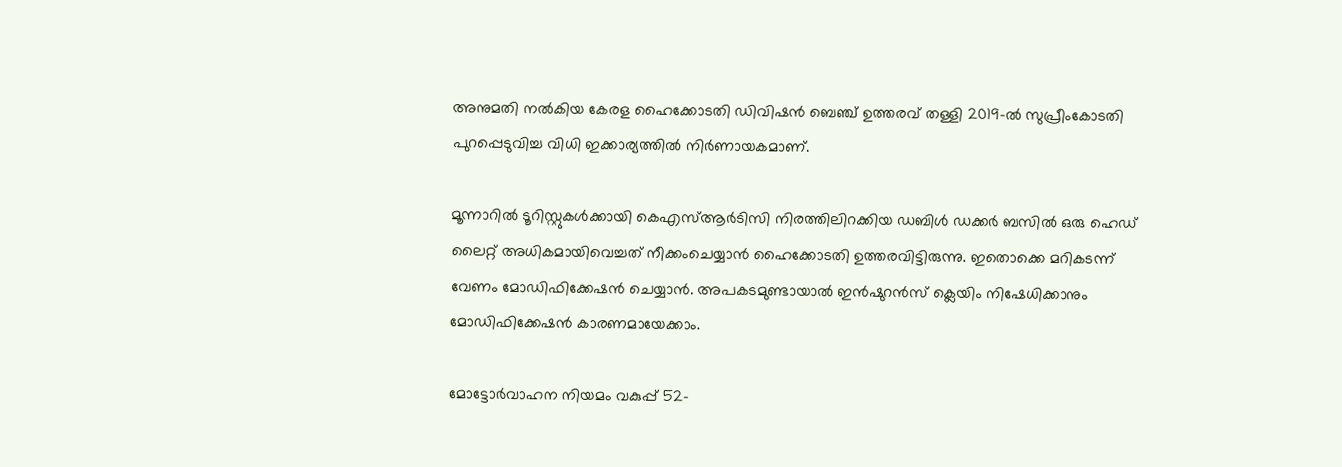അനുമതി നല്‍കിയ കേരള ഹൈക്കോടതി ഡിവിഷന്‍ ബെഞ്ച് ഉത്തരവ് തള്ളി 2019-ല്‍ സുപ്രീംകോടതി പുറപ്പെടുവിച്ച വിധി ഇക്കാര്യത്തില്‍ നിര്‍ണായകമാണ്.

മൂന്നാറില്‍ ടൂറിസ്റ്റുകള്‍ക്കായി കെഎസ്ആര്‍ടിസി നിരത്തിലിറക്കിയ ഡബിള്‍ ഡക്കര്‍ ബസില്‍ ഒരു ഹെഡ് ലൈറ്റ് അധികമായിവെച്ചത് നീക്കംചെയ്യാന്‍ ഹൈക്കോടതി ഉത്തരവിട്ടിരുന്നു. ഇതൊക്കെ മറികടന്ന് വേണം മോഡിഫിക്കേഷന്‍ ചെയ്യാന്‍. അപകടമുണ്ടായാല്‍ ഇന്‍ഷുറന്‍സ് ക്ലെയിം നിഷേധിക്കാനും മോഡിഫിക്കേഷന്‍ കാരണമായേക്കാം.

മോട്ടോര്‍വാഹന നിയമം വകുപ്പ് 52-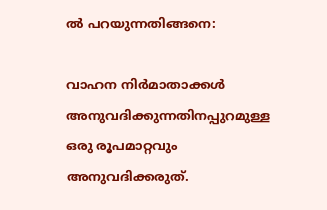ല്‍ പറയുന്നതിങ്ങനെ:

വാഹന നിര്‍മാതാക്കള്‍ അനുവദിക്കുന്നതിനപ്പുറമുള്ള ഒരു രൂപമാറ്റവും അനുവദിക്കരുത്.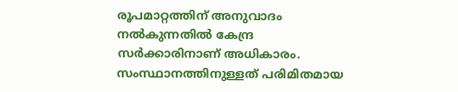രൂപമാറ്റത്തിന് അനുവാദം നല്‍കുന്നതില്‍ കേന്ദ്ര സര്‍ക്കാരിനാണ് അധികാരം. സംസ്ഥാനത്തിനുള്ളത് പരിമിതമായ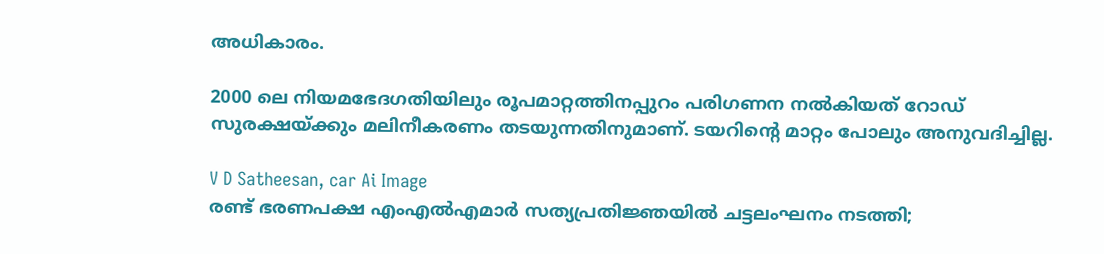അധികാരം.

2000 ലെ നിയമഭേദഗതിയിലും രൂപമാറ്റത്തിനപ്പുറം പരിഗണന നല്‍കിയത് റോഡ് സുരക്ഷയ്ക്കും മലിനീകരണം തടയുന്നതിനുമാണ്. ടയറിന്റെ മാറ്റം പോലും അനുവദിച്ചില്ല.

V D Satheesan, car Ai Image
രണ്ട് ഭരണപക്ഷ എംഎല്‍എമാര്‍ സത്യപ്രതിജ്ഞയില്‍ ചട്ടലംഘനം നടത്തി;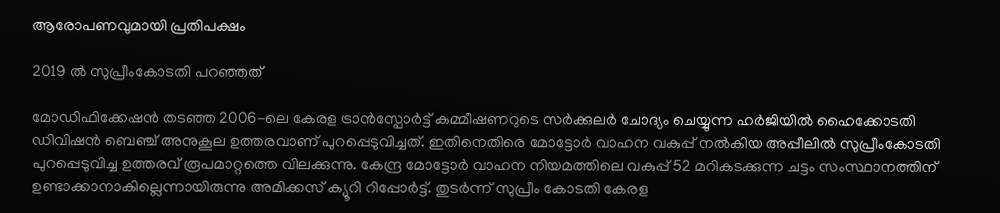ആരോപണവുമായി പ്രതിപക്ഷം

2019 ല്‍ സുപ്രീംകോടതി പറഞ്ഞത്

മോഡിഫിക്കേഷന്‍ തടഞ്ഞ 2006-ലെ കേരള ട്രാന്‍സ്പോര്‍ട്ട് കമ്മീഷണറുടെ സര്‍ക്കുലര്‍ ചോദ്യം ചെയ്യുന്ന ഹര്‍ജിയില്‍ ഹൈക്കോടതി ഡിവിഷന്‍ ബെഞ്ച് അനുകൂല ഉത്തരവാണ് പുറപ്പെടുവിച്ചത്. ഇതിനെതിരെ മോട്ടോര്‍ വാഹന വകുപ്പ് നല്‍കിയ അപ്പീലില്‍ സുപ്രീംകോടതി പുറപ്പെടുവിച്ച ഉത്തരവ് രൂപമാറ്റത്തെ വിലക്കുന്നു. കേന്ദ്ര മോട്ടോര്‍ വാഹന നിയമത്തിലെ വകുപ്പ് 52 മറികടക്കുന്ന ചട്ടം സംസ്ഥാനത്തിന് ഉണ്ടാക്കാനാകില്ലെന്നായിരുന്നു അമിക്കസ് ക്യൂറി റിപ്പോര്‍ട്ട്. തുടര്‍ന്ന് സുപ്രീം കോടതി കേരള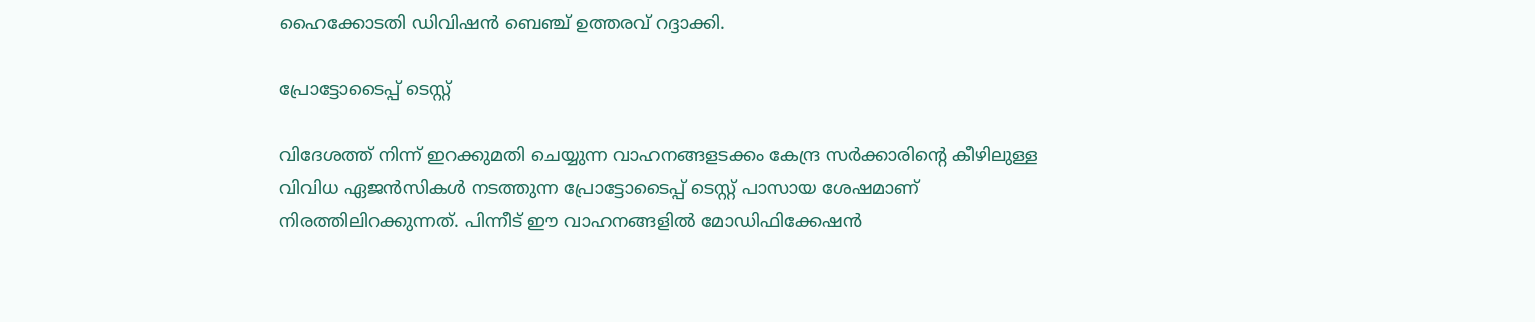ഹൈക്കോടതി ഡിവിഷന്‍ ബെഞ്ച് ഉത്തരവ് റദ്ദാക്കി.

പ്രോട്ടോടൈപ്പ് ടെസ്റ്റ്

വിദേശത്ത് നിന്ന് ഇറക്കുമതി ചെയ്യുന്ന വാഹനങ്ങളടക്കം കേന്ദ്ര സര്‍ക്കാരിന്റെ കീഴിലുള്ള വിവിധ ഏജന്‍സികള്‍ നടത്തുന്ന പ്രോട്ടോടൈപ്പ് ടെസ്റ്റ് പാസായ ശേഷമാണ് നിരത്തിലിറക്കുന്നത്. പിന്നീട് ഈ വാഹനങ്ങളില്‍ മോഡിഫിക്കേഷന്‍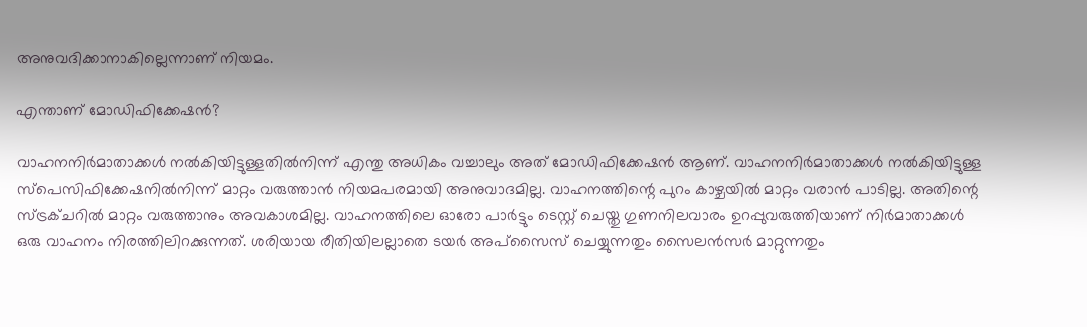അനുവദിക്കാനാകില്ലെന്നാണ് നിയമം.

എന്താണ് മോഡിഫിക്കേഷൻ?

വാഹനനിർമാതാക്കൾ നൽകിയിട്ടുള്ളതിൽനിന്ന് എന്തു അധികം വച്ചാലും അത് മോഡിഫിക്കേഷൻ ആണ്. വാഹനനിർമാതാക്കൾ നൽകിയിട്ടുള്ള സ്പെസിഫിക്കേഷനിൽനിന്ന് മാറ്റം വരുത്താൻ നിയമപരമായി അനുവാദമില്ല. വാഹനത്തിന്റെ പുറം കാഴ്ചയിൽ മാറ്റം വരാൻ പാടില്ല. അതിന്റെ സ്ട്രക്ചറിൽ മാറ്റം വരുത്താനും അവകാശമില്ല. വാഹനത്തിലെ ഓരോ പാർട്ടും ടെസ്റ്റ് ചെയ്തു ഗുണനിലവാരം ഉറപ്പുവരുത്തിയാണ് നിർമാതാക്കൾ ഒരു വാഹനം നിരത്തിലിറക്കുന്നത്. ശരിയായ രീതിയിലല്ലാതെ ടയർ അപ്സൈസ് ചെയ്യുന്നതും സൈലൻസർ മാറ്റുന്നതും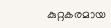കുറ്റകരമായ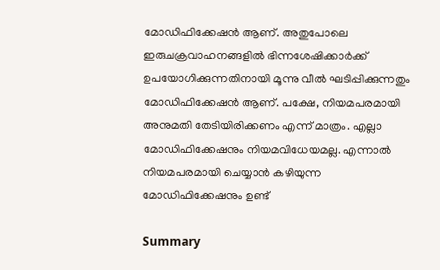മോഡിഫിക്കേഷൻ ആണ്. അതുപോലെ ഇരുചക്രവാഹനങ്ങളിൽ ഭിന്നശേഷിക്കാർക്ക് ഉപയോഗിക്കുന്നതിനായി മൂന്നു വീൽ ഘടിപ്പിക്കുന്നതും മോഡിഫിക്കേഷൻ ആണ്. പക്ഷേ, നിയമപരമായി അനുമതി തേടിയിരിക്കണം എന്ന് മാത്രം. എല്ലാ മോഡിഫിക്കേഷനും നിയമവിധേയമല്ല. എന്നാൽ നിയമപരമായി ചെയ്യാൻ കഴിയുന്ന മോഡിഫിക്കേഷനും ഉണ്ട്

Summary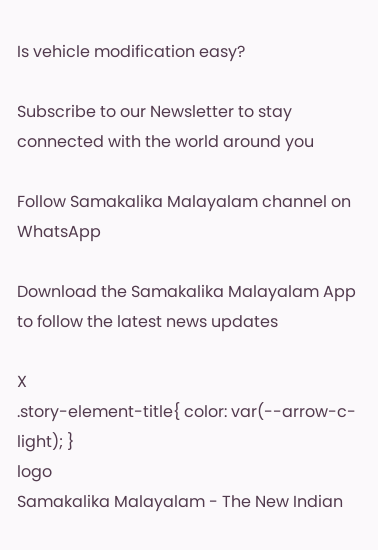Is vehicle modification easy?

Subscribe to our Newsletter to stay connected with the world around you

Follow Samakalika Malayalam channel on WhatsApp

Download the Samakalika Malayalam App to follow the latest news updates

X
.story-element-title{ color: var(--arrow-c-light); }
logo
Samakalika Malayalam - The New Indian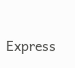Express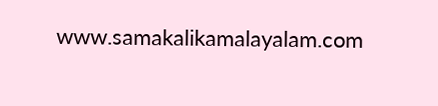www.samakalikamalayalam.com